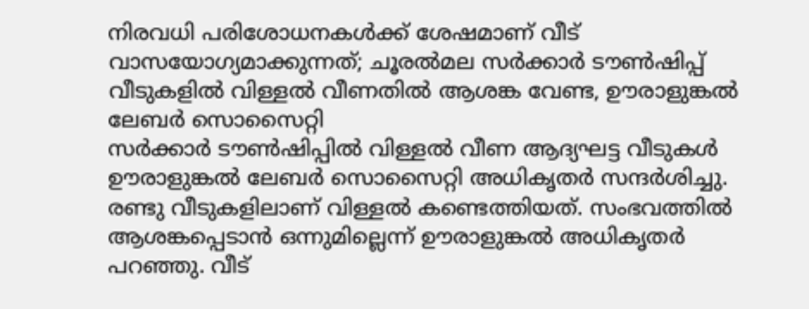നിരവധി പരിശോധനകൾക്ക് ശേഷമാണ് വീട് വാസയോഗ്യമാക്കുന്നത്; ചൂരൽമല സർക്കാർ ടൗൺഷിപ്പ് വീടുകളിൽ വിള്ളൽ വീണതിൽ ആശങ്ക വേണ്ട, ഊരാളുങ്കൽ ലേബർ സൊസൈറ്റി
സർക്കാർ ടൗൺഷിപ്പിൽ വിള്ളൽ വീണ ആദ്യഘട്ട വീടുകൾ ഊരാളുങ്കൽ ലേബർ സൊസൈറ്റി അധികൃതർ സന്ദർശിച്ചു. രണ്ടു വീടുകളിലാണ് വിള്ളൽ കണ്ടെത്തിയത്. സംഭവത്തിൽ ആശങ്കപ്പെടാൻ ഒന്നുമില്ലെന്ന് ഊരാളുങ്കൽ അധികൃതർ പറഞ്ഞു. വീട്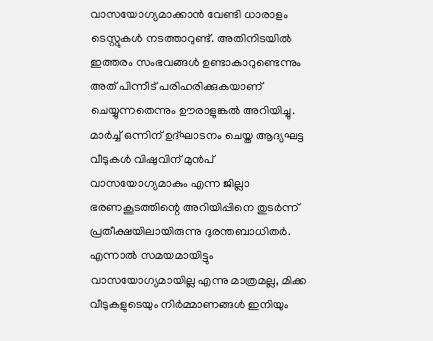വാസയോഗ്യമാക്കാൻ വേണ്ടി ധാരാളം ടെസ്റ്റുകൾ നടത്താറുണ്ട്. അതിനിടയിൽ ഇത്തരം സംഭവങ്ങൾ ഉണ്ടാകാറുണ്ടെന്നും അത് പിന്നീട് പരിഹരിക്കുകയാണ് ചെയ്യുന്നതെന്നും ഊരാളുങ്കൽ അറിയിച്ചു.
മാർച്ച് ഒന്നിന് ഉദ്ഘാടനം ചെയ്ത ആദ്യഘട്ട വീടുകൾ വിഷുവിന് മുൻപ് വാസയോഗ്യമാകും എന്ന ജില്ലാ ഭരണകൂടത്തിന്റെ അറിയിപ്പിനെ തുടർന്ന് പ്രതീക്ഷയിലായിരുന്നു ദുരന്തബാധിതർ. എന്നാൽ സമയമായിട്ടും വാസയോഗ്യമായില്ല എന്നു മാത്രമല്ല, മിക്ക വീടുകളുടെയും നിർമ്മാണങ്ങൾ ഇനിയും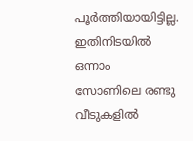പൂർത്തിയായിട്ടില്ല. ഇതിനിടയിൽ ഒന്നാം സോണിലെ രണ്ടു വീടുകളിൽ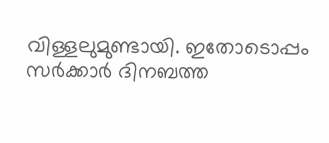വിള്ളലുമുണ്ടായി. ഇതോടൊപ്പം സർക്കാർ ദിനബത്ത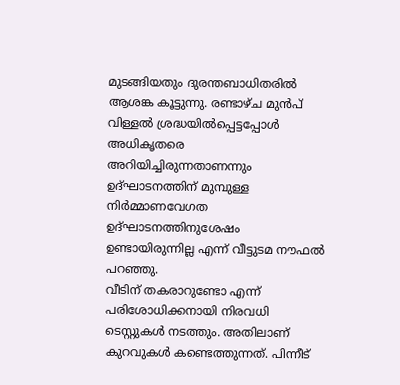മുടങ്ങിയതും ദുരന്തബാധിതരിൽ ആശങ്ക കൂട്ടുന്നു. രണ്ടാഴ്ച മുൻപ് വിള്ളൽ ശ്രദ്ധയിൽപ്പെട്ടപ്പോൾ അധികൃതരെ അറിയിച്ചിരുന്നതാണന്നും ഉദ്ഘാടനത്തിന് മുമ്പുള്ള നിർമ്മാണവേഗത ഉദ്ഘാടനത്തിനുശേഷം ഉണ്ടായിരുന്നില്ല എന്ന് വീട്ടുടമ നൗഫൽ പറഞ്ഞു.
വീടിന് തകരാറുണ്ടോ എന്ന് പരിശോധിക്കനായി നിരവധി ടെസ്റ്റുകൾ നടത്തും. അതിലാണ് കുറവുകൾ കണ്ടെത്തുന്നത്. പിന്നീട്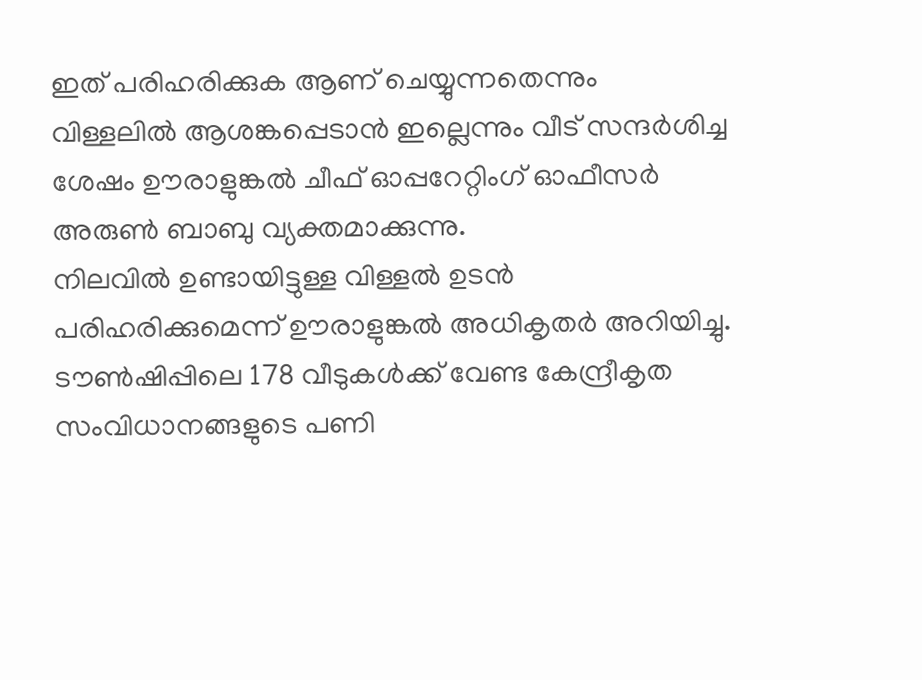ഇത് പരിഹരിക്കുക ആണ് ചെയ്യുന്നതെന്നും വിള്ളലിൽ ആശങ്കപ്പെടാൻ ഇല്ലെന്നും വീട് സന്ദർശിച്ച ശേഷം ഊരാളുങ്കൽ ചീഫ് ഓപ്പറേറ്റിംഗ് ഓഫീസർ അരുൺ ബാബു വ്യക്തമാക്കുന്നു.
നിലവിൽ ഉണ്ടായിട്ടുള്ള വിള്ളൽ ഉടൻ പരിഹരിക്കുമെന്ന് ഊരാളുങ്കൽ അധികൃതർ അറിയിച്ചു. ടൗൺഷിപ്പിലെ 178 വീടുകൾക്ക് വേണ്ട കേന്ദ്രീകൃത സംവിധാനങ്ങളുടെ പണി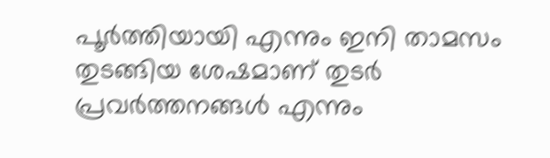പൂർത്തിയായി എന്നും ഇനി താമസം തുടങ്ങിയ ശേഷമാണ് തുടർ പ്രവർത്തനങ്ങൾ എന്നും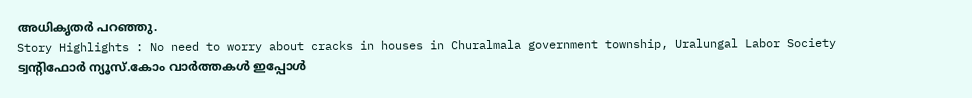അധികൃതർ പറഞ്ഞു.
Story Highlights : No need to worry about cracks in houses in Churalmala government township, Uralungal Labor Society
ട്വന്റിഫോർ ന്യൂസ്.കോം വാർത്തകൾ ഇപ്പോൾ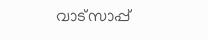വാട്സാപ്പ്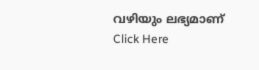വഴിയും ലഭ്യമാണ് Click Here